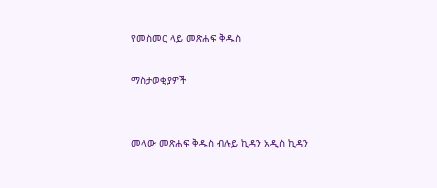የመስመር ላይ መጽሐፍ ቅዱስ

ማስታወቂያዎች


መላው መጽሐፍ ቅዱስ ብሉይ ኪዳን አዲስ ኪዳን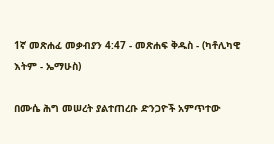1ኛ መጽሐፈ መቃብያን 4:47 - መጽሐፍ ቅዱስ - (ካቶሊካዊ እትም - ኤማሁስ)

በሙሴ ሕግ መሠረት ያልተጠረቡ ድንጋዮች አምጥተው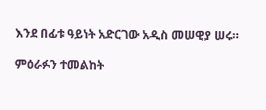እንደ በፊቱ ዓይነት አድርገው አዲስ መሠዊያ ሠሩ።

ምዕራፉን ተመልከት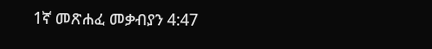1ኛ መጽሐፈ መቃብያን 4:47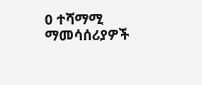0 ተሻማሚ ማመሳሰሪያዎች